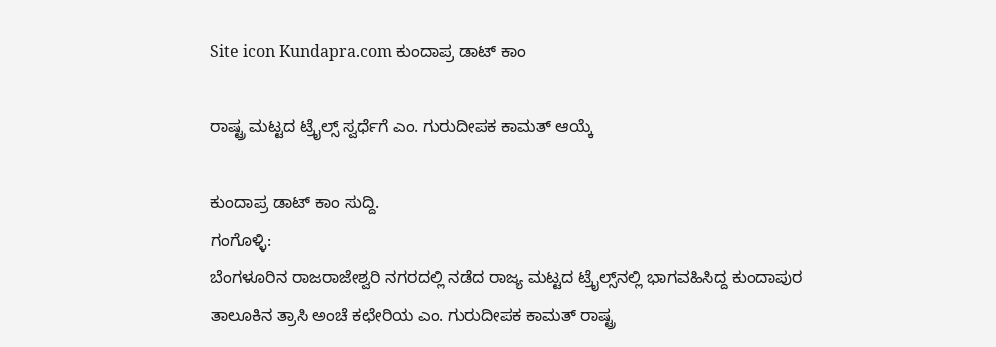Site icon Kundapra.com ಕುಂದಾಪ್ರ ಡಾಟ್ ಕಾಂ

ರಾಷ್ಟ್ರ ಮಟ್ಟದ ಟ್ರೈಲ್ಸ್ ಸ್ವರ್ಧೆಗೆ ಎಂ. ಗುರುದೀಪಕ ಕಾಮತ್ ಆಯ್ಕೆ

ಕುಂದಾಪ್ರ ಡಾಟ್ ಕಾಂ ಸುದ್ದಿ.
ಗಂಗೊಳ್ಳಿ:
ಬೆಂಗಳೂರಿನ ರಾಜರಾಜೇಶ್ವರಿ ನಗರದಲ್ಲಿ ನಡೆದ ರಾಜ್ಯ ಮಟ್ಟದ ಟ್ರೈಲ್ಸ್‌ನಲ್ಲಿ ಭಾಗವಹಿಸಿದ್ದ ಕುಂದಾಪುರ ತಾಲೂಕಿನ ತ್ರಾಸಿ ಅಂಚೆ ಕಛೇರಿಯ ಎಂ. ಗುರುದೀಪಕ ಕಾಮತ್ ರಾಷ್ಟ್ರ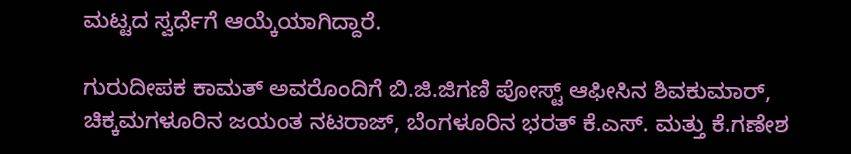ಮಟ್ಟದ ಸ್ವರ್ಧೆಗೆ ಆಯ್ಕೆಯಾಗಿದ್ದಾರೆ.

ಗುರುದೀಪಕ ಕಾಮತ್ ಅವರೊಂದಿಗೆ ಬಿ.ಜಿ.ಜಿಗಣಿ ಪೋಸ್ಟ್ ಆಫೀಸಿನ ಶಿವಕುಮಾರ್, ಚಿಕ್ಕಮಗಳೂರಿನ ಜಯಂತ ನಟರಾಜ್, ಬೆಂಗಳೂರಿನ ಭರತ್ ಕೆ.ಎಸ್. ಮತ್ತು ಕೆ.ಗಣೇಶ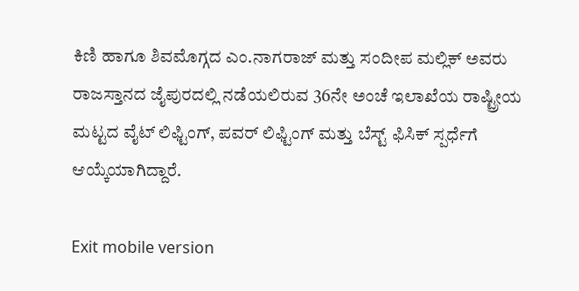ಕಿಣಿ ಹಾಗೂ ಶಿವಮೊಗ್ಗದ ಎಂ.ನಾಗರಾಜ್ ಮತ್ತು ಸಂದೀಪ ಮಲ್ಲಿಕ್ ಅವರು ರಾಜಸ್ತಾನದ ಜೈಪುರದಲ್ಲಿ ನಡೆಯಲಿರುವ 36ನೇ ಅಂಚೆ ಇಲಾಖೆಯ ರಾಷ್ಟ್ರೀಯ ಮಟ್ಟದ ವೈಟ್ ಲಿಫ್ಟಿಂಗ್, ಪವರ್ ಲಿಫ್ಟಿಂಗ್ ಮತ್ತು ಬೆಸ್ಟ್ ಫಿಸಿಕ್ ಸ್ಪರ್ಧೆಗೆ ಆಯ್ಕೆಯಾಗಿದ್ದಾರೆ.

Exit mobile version